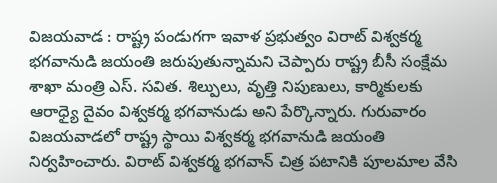విజయవాడ : రాష్ట్ర పండుగగా ఇవాళ ప్రభుత్వం విరాట్ విశ్వకర్మ భగవానుడి జయంతి జరుపుతున్నామని చెప్పారు రాష్ట్ర బీసీ సంక్షేమ శాఖా మంత్రి ఎస్. సవిత. శిల్పులు, వృత్తి నిపుణులు, కార్మికులకు ఆరాధ్యై దైవం విశ్వకర్మ భగవానుడు అని పేర్కొన్నారు. గురువారం విజయవాడలో రాష్ట్ర స్థాయి విశ్వకర్మ భగవానుడి జయంతి నిర్వహించారు. విరాట్ విశ్వకర్మ భగవాన్ చిత్ర పటానికి పూలమాల వేసి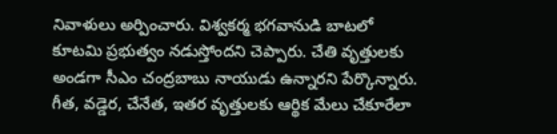నివాళులు అర్పించారు. విశ్వకర్మ భగవానుడి బాటలో కూటమి ప్రభుత్వం నడుస్తోందని చెప్పారు. చేతి వృత్తులకు అండగా సీఎం చంద్రబాబు నాయుడు ఉన్నారని పేర్కొన్నారు. గీత, వడ్డెర, చేనేత, ఇతర వృత్తులకు ఆర్థిక మేలు చేకూరేలా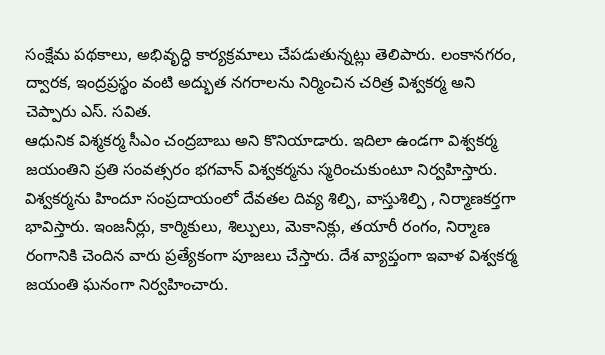సంక్షేమ పథకాలు, అభివృద్ధి కార్యక్రమాలు చేపడుతున్నట్లు తెలిపారు. లంకానగరం, ద్వారక, ఇంద్రప్రస్థం వంటి అద్భుత నగరాలను నిర్మించిన చరిత్ర విశ్వకర్మ అని చెప్పారు ఎస్. సవిత.
ఆధునిక విశ్మకర్మ సీఎం చంద్రబాబు అని కొనియాడారు. ఇదిలా ఉండగా విశ్వకర్మ జయంతిని ప్రతి సంవత్సరం భగవాన్ విశ్వకర్మను స్మరించుకుంటూ నిర్వహిస్తారు. విశ్వకర్మను హిందూ సంప్రదాయంలో దేవతల దివ్య శిల్పి, వాస్తుశిల్పి , నిర్మాణకర్తగా భావిస్తారు. ఇంజనీర్లు, కార్మికులు, శిల్పులు, మెకానిక్లు, తయారీ రంగం, నిర్మాణ రంగానికి చెందిన వారు ప్రత్యేకంగా పూజలు చేస్తారు. దేశ వ్యాప్తంగా ఇవాళ విశ్వకర్మ జయంతి ఘనంగా నిర్వహించారు.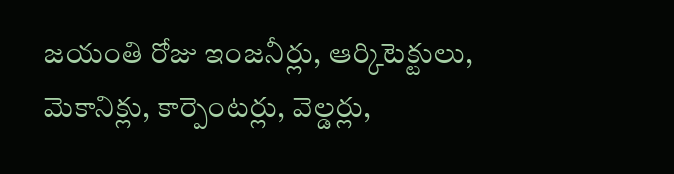జయంతి రోజు ఇంజనీర్లు, ఆర్కిటెక్టులు, మెకానిక్లు, కార్పెంటర్లు, వెల్డర్లు,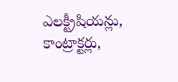ఎలక్ట్రీషియన్లు, కాంట్రాక్టర్లు,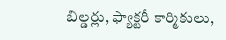బిల్డర్లు, ఫ్యాక్టరీ కార్మికులు,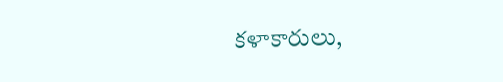కళాకారులు,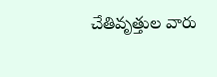చేతివృత్తుల వారు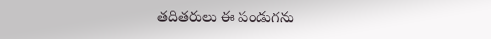తదితరులు ఈ పండుగను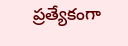ప్రత్యేకంగా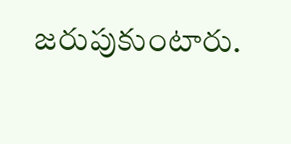జరుపుకుంటారు.